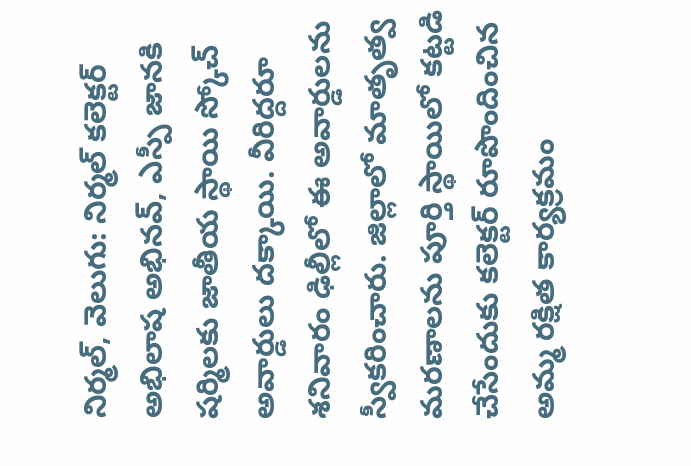నిర్మల్, వెలుగు: నిర్మల్ కలెక్టర్ అభిలాష అభినవ్, ఎస్పీ జానకి షర్మిలకు జాతీయ స్థాయి స్కోచ్ అవార్డులు దక్కాయి. వీరిద్దరూ శనివారం ఢిల్లీలో ఈ అవార్డులను స్వీకరించారు. జిల్లాలో మాతృత్వ మరణాలను పూర్తి స్థాయిలో కట్టడి చేసేందుకు కలెక్టర్ రూపొందించిన అమ్మ రక్షిత కార్యక్రమం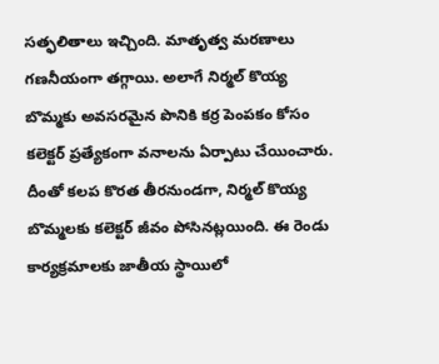సత్ఫలితాలు ఇచ్చింది. మాతృత్వ మరణాలు గణనీయంగా తగ్గాయి. అలాగే నిర్మల్ కొయ్య బొమ్మకు అవసరమైన పొనికి కర్ర పెంపకం కోసం కలెక్టర్ ప్రత్యేకంగా వనాలను ఏర్పాటు చేయించారు. దీంతో కలప కొరత తీరనుండగా, నిర్మల్ కొయ్య బొమ్మలకు కలెక్టర్ జీవం పోసినట్లయింది. ఈ రెండు కార్యక్రమాలకు జాతీయ స్థాయిలో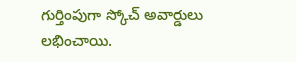గుర్తింపుగా స్కోచ్ అవార్డులు లభించాయి.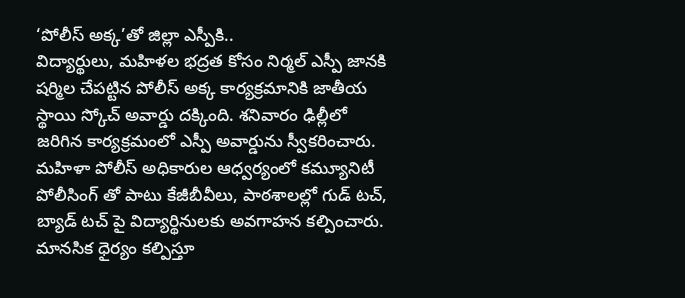‘పోలీస్ అక్క’తో జిల్లా ఎస్పీకి..
విద్యార్థులు, మహిళల భద్రత కోసం నిర్మల్ ఎస్పీ జానకి షర్మిల చేపట్టిన పోలీస్ అక్క కార్యక్రమానికి జాతీయ స్థాయి స్కోచ్ అవార్డు దక్కింది. శనివారం ఢిల్లీలో జరిగిన కార్యక్రమంలో ఎస్పీ అవార్డును స్వీకరించారు. మహిళా పోలీస్ అధికారుల ఆధ్వర్యంలో కమ్యూనిటీ పోలీసింగ్ తో పాటు కేజీబీవీలు, పాఠశాలల్లో గుడ్ టచ్, బ్యాడ్ టచ్ పై విద్యార్థినులకు అవగాహన కల్పించారు. మానసిక ధైర్యం కల్పిస్తూ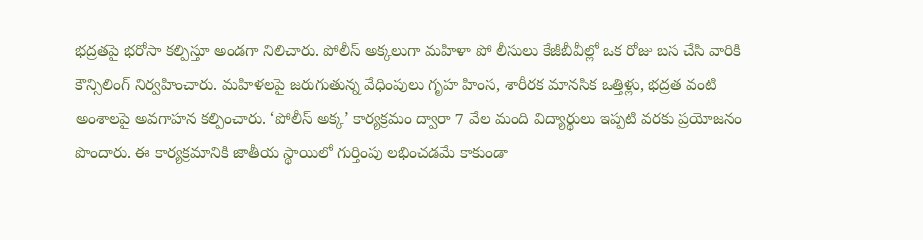భద్రతపై భరోసా కల్పిస్తూ అండగా నిలిచారు. పోలీస్ అక్కలుగా మహిళా పో లీసులు కేజీబీవీల్లో ఒక రోజు బస చేసి వారికి కౌన్సిలింగ్ నిర్వహించారు. మహిళలపై జరుగుతున్న వేధింపులు గృహ హింస, శారీరక మానసిక ఒత్తిళ్లు, భద్రత వంటి అంశాలపై అవగాహన కల్పించారు. ‘పోలీస్ అక్క’ కార్యక్రమం ద్వారా 7 వేల మంది విద్యార్థులు ఇప్పటి వరకు ప్రయోజనం పొందారు. ఈ కార్యక్రమానికి జాతీయ స్థాయిలో గుర్తింపు లభించడమే కాకుండా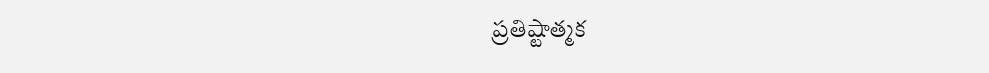ప్రతిష్టాత్మక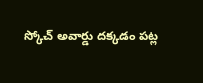స్కోచ్ అవార్డు దక్కడం పట్ల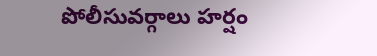పోలీసువర్గాలు హర్షం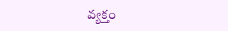వ్యక్తం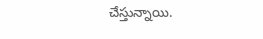చేస్తున్నాయి.